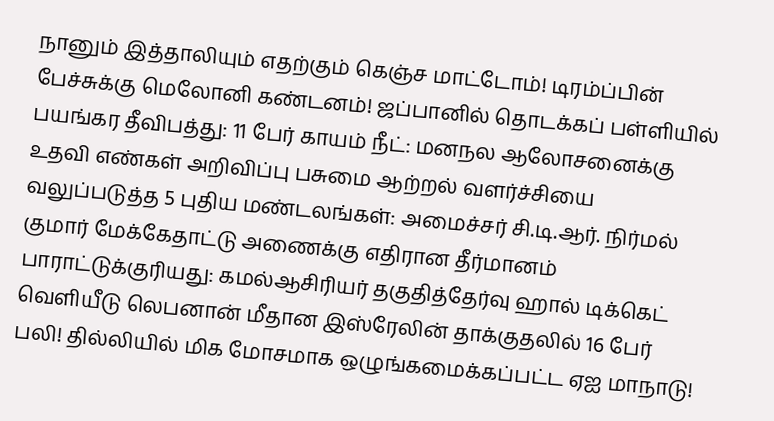நானும் இத்தாலியும் எதற்கும் கெஞ்ச மாட்டோம்! டிரம்ப்பின் பேச்சுக்கு மெலோனி கண்டனம்! ஜப்பானில் தொடக்கப் பள்ளியில் பயங்கர தீவிபத்து: 11 பேர் காயம் நீட்: மனநல ஆலோசனைக்கு உதவி எண்கள் அறிவிப்பு பசுமை ஆற்றல் வளர்ச்சியை வலுப்படுத்த 5 புதிய மண்டலங்கள்: அமைச்சர் சி.டி.ஆர். நிர்மல் குமார் மேக்கேதாட்டு அணைக்கு எதிரான தீர்மானம் பாராட்டுக்குரியது: கமல்ஆசிரியர் தகுதித்தேர்வு ஹால் டிக்கெட் வெளியீடு லெபனான் மீதான இஸ்ரேலின் தாக்குதலில் 16 பேர் பலி! தில்லியில் மிக மோசமாக ஒழுங்கமைக்கப்பட்ட ஏஐ மாநாடு!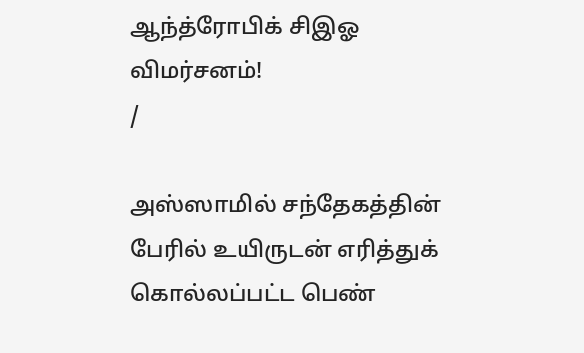ஆந்த்ரோபிக் சிஇஓ விமர்சனம்!
/

அஸ்ஸாமில் சந்தேகத்தின் பேரில் உயிருடன் எரித்துக் கொல்லப்பட்ட பெண்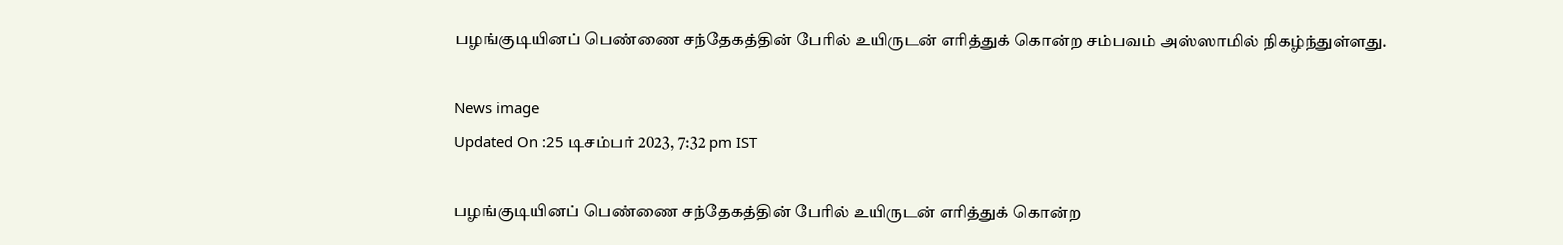பழங்குடியினப் பெண்ணை சந்தேகத்தின் பேரில் உயிருடன் எரித்துக் கொன்ற சம்பவம் அஸ்ஸாமில் நிகழ்ந்துள்ளது.

News image
Updated On :25 டிசம்பர் 2023, 7:32 pm IST

பழங்குடியினப் பெண்ணை சந்தேகத்தின் பேரில் உயிருடன் எரித்துக் கொன்ற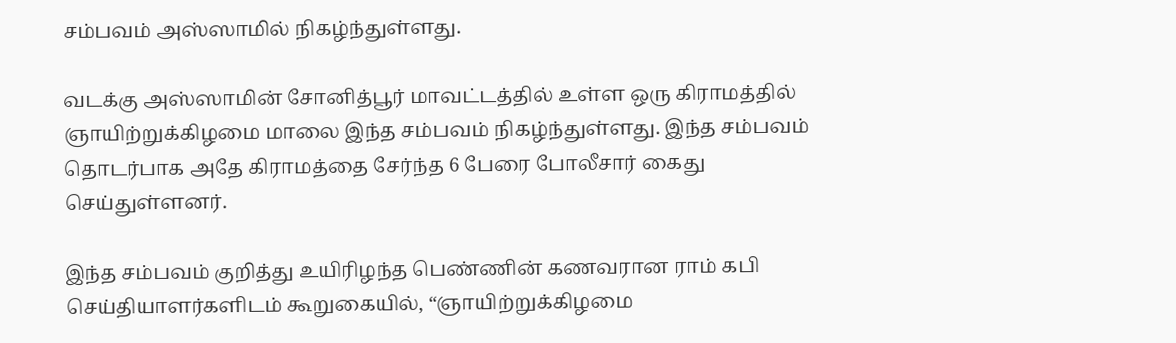சம்பவம் அஸ்ஸாமில் நிகழ்ந்துள்ளது.

வடக்கு அஸ்ஸாமின் சோனித்பூர் மாவட்டத்தில் உள்ள ஒரு கிராமத்தில் ஞாயிற்றுக்கிழமை மாலை இந்த சம்பவம் நிகழ்ந்துள்ளது. இந்த சம்பவம் தொடர்பாக அதே கிராமத்தை சேர்ந்த 6 பேரை போலீசார் கைது செய்துள்ளனர்.

இந்த சம்பவம் குறித்து உயிரிழந்த பெண்ணின் கணவரான ராம் கபி செய்தியாளர்களிடம் கூறுகையில், “ஞாயிற்றுக்கிழமை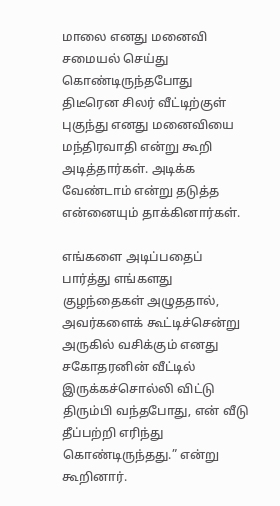மாலை எனது மனைவி சமையல் செய்து கொண்டிருந்தபோது திடீரென சிலர் வீட்டிற்குள் புகுந்து எனது மனைவியை மந்திரவாதி என்று கூறி அடித்தார்கள். அடிக்க வேண்டாம் என்று தடுத்த என்னையும் தாக்கினார்கள்.

எங்களை அடிப்பதைப் பார்த்து எங்களது குழந்தைகள் அழுததால், அவர்களைக் கூட்டிச்சென்று அருகில் வசிக்கும் எனது சகோதரனின் வீட்டில் இருக்கச்சொல்லி விட்டு திரும்பி வந்தபோது, என் வீடு தீப்பற்றி எரிந்து கொண்டிருந்தது.” என்று கூறினார்.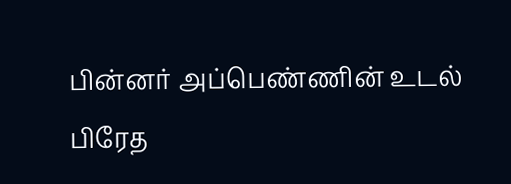பின்னர் அப்பெண்ணின் உடல் பிரேத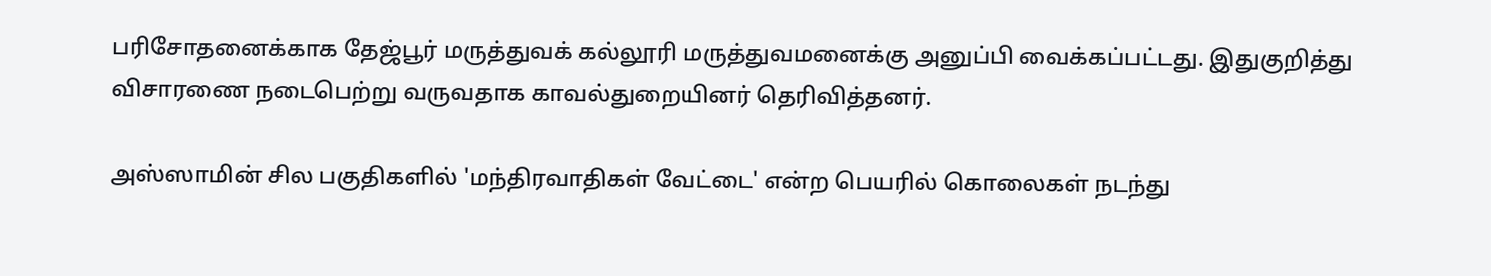பரிசோதனைக்காக தேஜ்பூர் மருத்துவக் கல்லூரி மருத்துவமனைக்கு அனுப்பி வைக்கப்பட்டது. இதுகுறித்து விசாரணை நடைபெற்று வருவதாக காவல்துறையினர் தெரிவித்தனர்.

அஸ்ஸாமின் சில பகுதிகளில் 'மந்திரவாதிகள் வேட்டை' என்ற பெயரில் கொலைகள் நடந்து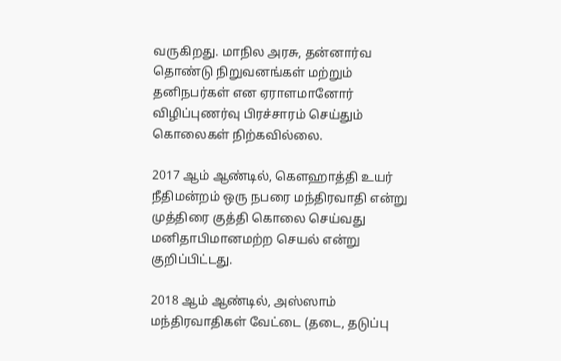வருகிறது. மாநில அரசு, தன்னார்வ தொண்டு நிறுவனங்கள் மற்றும் தனிநபர்கள் என ஏராளமானோர் விழிப்புணர்வு பிரச்சாரம் செய்தும் கொலைகள் நிற்கவில்லை.

2017 ஆம் ஆண்டில், கௌஹாத்தி உயர் நீதிமன்றம் ஒரு நபரை மந்திரவாதி என்று முத்திரை குத்தி கொலை செய்வது மனிதாபிமானமற்ற செயல் என்று குறிப்பிட்டது.

2018 ஆம் ஆண்டில், அஸ்ஸாம் மந்திரவாதிகள் வேட்டை (தடை, தடுப்பு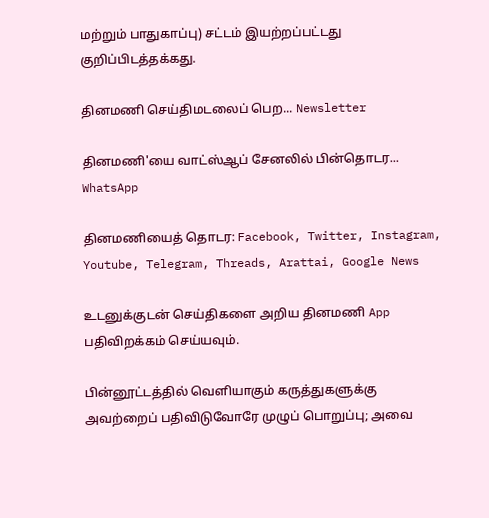மற்றும் பாதுகாப்பு) சட்டம் இயற்றப்பட்டது குறிப்பிடத்தக்கது.

தினமணி செய்திமடலைப் பெற... Newsletter

தினமணி'யை வாட்ஸ்ஆப் சேனலில் பின்தொடர... WhatsApp

தினமணியைத் தொடர: Facebook, Twitter, Instagram, Youtube, Telegram, Threads, Arattai, Google News

உடனுக்குடன் செய்திகளை அறிய தினமணி App பதிவிறக்கம் செய்யவும்.

பின்னூட்டத்தில் வெளியாகும் கருத்துகளுக்கு அவற்றைப் பதிவிடுவோரே முழுப் பொறுப்பு; அவை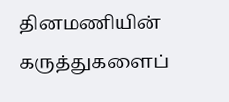தினமணியின் கருத்துகளைப்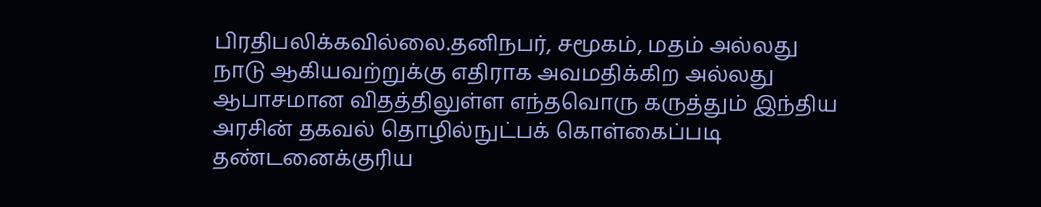பிரதிபலிக்கவில்லை.தனிநபர், சமூகம், மதம் அல்லது நாடு ஆகியவற்றுக்கு எதிராக அவமதிக்கிற அல்லது ஆபாசமான விதத்திலுள்ள எந்தவொரு கருத்தும் இந்திய அரசின் தகவல் தொழில்நுட்பக் கொள்கைப்படி தண்டனைக்குரிய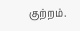குற்றம்.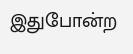இதுபோன்ற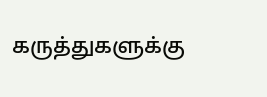கருத்துகளுக்கு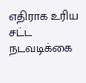எதிராக உரிய சட்ட நடவடிக்கை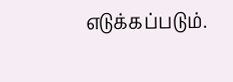எடுக்கப்படும்.